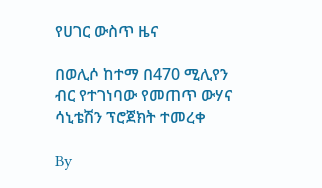የሀገር ውስጥ ዜና

በወሊሶ ከተማ በ470 ሚሊየን ብር የተገነባው የመጠጥ ውሃና ሳኒቴሽን ፕሮጀክት ተመረቀ

By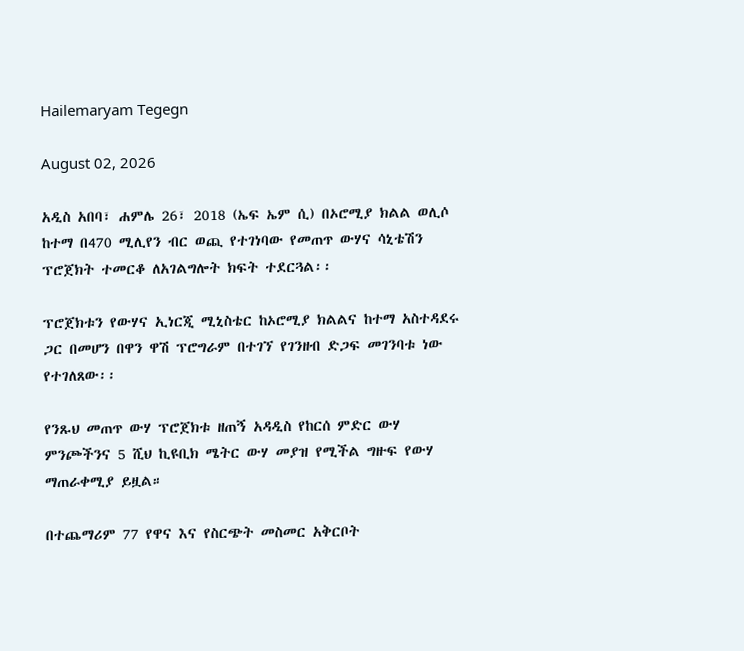Hailemaryam Tegegn

August 02, 2026

አዲስ አበባ፣ ሐምሌ 26፣ 2018 (ኤፍ ኤም ሲ) በኦሮሚያ ክልል ወሊሶ ከተማ በ470 ሚሊየን ብር ወጪ የተገነባው የመጠጥ ውሃና ሳኒቴሽን ፕሮጀክት ተመርቆ ለአገልግሎት ክፍት ተደርጓል፡፡

ፕሮጀክቱን የውሃና ኢነርጂ ሚኒስቴር ከኦሮሚያ ክልልና ከተማ አስተዳደሩ ጋር በመሆን በዋን ዋሽ ፕሮግራም በተገኘ የገንዘብ ድጋፍ መገንባቱ ነው የተገለጸው፡፡

የንጹህ መጠጥ ውሃ ፕሮጀክቱ ዘጠኝ አዳዲስ የከርሰ ምድር ውሃ ምንጮችንና 5 ሺህ ኪዩቢክ ሜትር ውሃ መያዝ የሚችል ግዙፍ የውሃ ማጠራቀሚያ ይዟል።

በተጨማሪም 77 የዋና እና የስርጭት መስመር አቅርቦት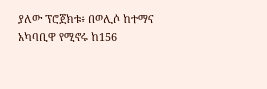ያለው ፕሮጀክቱ፥ በወሊሶ ከተማና አካባቢዋ የሚኖሩ ከ156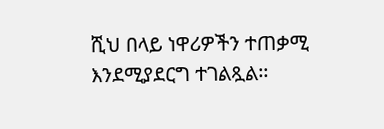ሺህ በላይ ነዋሪዎችን ተጠቃሚ እንደሚያደርግ ተገልጿል፡፡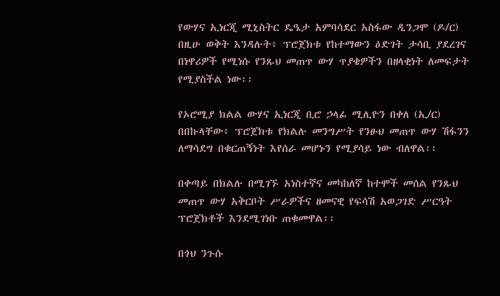የውሃና ኢነርጂ ሚኒስትር ዴዔታ አምባሳደር አስፋው ዲንጋሞ (ዶ/ር) በዚሁ ወቅት እንዳሉት፥ ፕሮጀክቱ የከተማውን ዕድገት ታሳቢ ያደረገና በነዋሪዎች የሚነሱ የንጹህ መጠጥ ውሃ ጥያቄዎችን በዘላቂነት ለመፍታት የሚያስችል ነው፡፡

የኦሮሚያ ክልል ውሃና ኢነርጂ ቢሮ ኃላፊ ሚሊዮን በቀለ (ኢ/ር) በበኩላቸው፥ ፕሮጀክቱ የክልሉ መንግሥት የንፁህ መጠጥ ውሃ ሽፋንን ለማሳደግ በቁርጠኝነት እየሰራ መሆኑን የሚያሳይ ነው ብለዋል፡፡

በቀጣይ በክልሉ በሚገኙ አነስተኛና መካከለኛ ከተሞች መሰል የንጹህ መጠጥ ውሃ አቅርቦት ሥራዎችና ዘመናዊ የፍሳሽ አወጋገድ ሥርዓት ፕሮጀክቶች እንደሚገነቡ ጠቁመዋል፡፡

በጎህ ንጉሱ